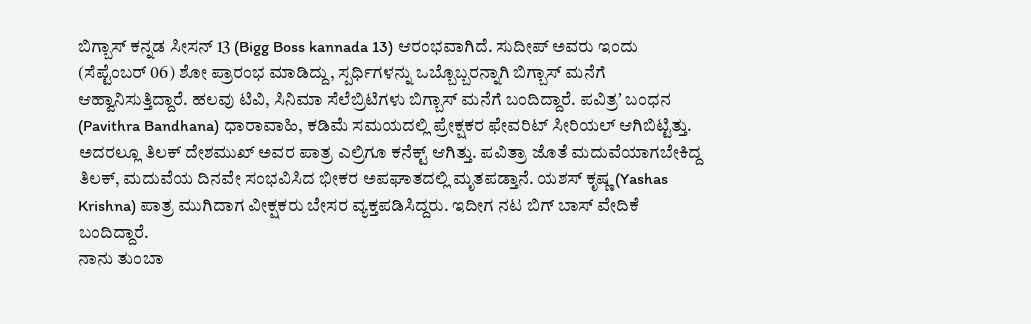ಬಿಗ್ಬಾಸ್ ಕನ್ನಡ ಸೀಸನ್ 13 (Bigg Boss kannada 13) ಆರಂಭವಾಗಿದೆ. ಸುದೀಪ್ ಅವರು ಇಂದು (ಸೆಪ್ಟೆಂಬರ್ 06) ಶೋ ಪ್ರಾರಂಭ ಮಾಡಿದ್ದು, ಸ್ಪರ್ಧಿಗಳನ್ನು ಒಬ್ಬೊಬ್ಬರನ್ನಾಗಿ ಬಿಗ್ಬಾಸ್ ಮನೆಗೆ ಆಹ್ವಾನಿಸುತ್ತಿದ್ದಾರೆ. ಹಲವು ಟಿವಿ, ಸಿನಿಮಾ ಸೆಲೆಬ್ರಿಟಿಗಳು ಬಿಗ್ಬಾಸ್ ಮನೆಗೆ ಬಂದಿದ್ದಾರೆ. ಪವಿತ್ರʼ ಬಂಧನ (Pavithra Bandhana) ಧಾರಾವಾಹಿ, ಕಡಿಮೆ ಸಮಯದಲ್ಲಿ ಪ್ರೇಕ್ಷಕರ ಫೇವರಿಟ್ ಸೀರಿಯಲ್ ಆಗಿಬಿಟ್ಟಿತ್ತು. ಅದರಲ್ಲೂ ತಿಲಕ್ ದೇಶಮುಖ್ ಅವರ ಪಾತ್ರ ಎಲ್ರಿಗೂ ಕನೆಕ್ಟ್ ಆಗಿತ್ತು. ಪವಿತ್ರಾ ಜೊತೆ ಮದುವೆಯಾಗಬೇಕಿದ್ದ ತಿಲಕ್, ಮದುವೆಯ ದಿನವೇ ಸಂಭವಿಸಿದ ಭೀಕರ ಅಪಘಾತದಲ್ಲಿ ಮೃತಪಡ್ತಾನೆ. ಯಶಸ್ ಕೃಷ್ಣ (Yashas Krishna) ಪಾತ್ರ ಮುಗಿದಾಗ ವೀಕ್ಷಕರು ಬೇಸರ ವ್ಯಕ್ತಪಡಿಸಿದ್ದರು. ಇದೀಗ ನಟ ಬಿಗ್ ಬಾಸ್ ವೇದಿಕೆ ಬಂದಿದ್ದಾರೆ.
ನಾನು ತುಂಬಾ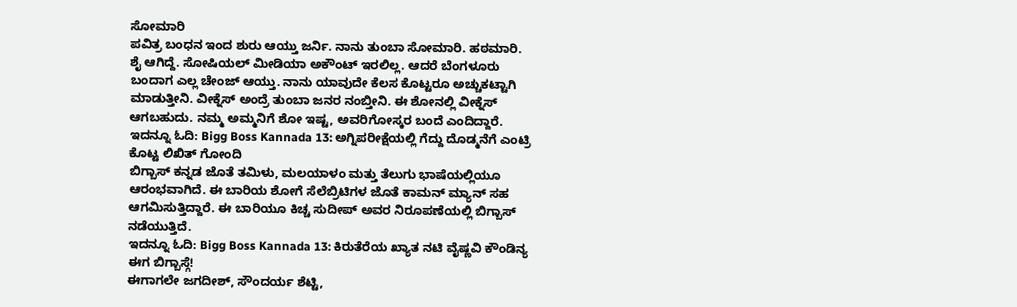ಸೋಮಾರಿ
ಪವಿತ್ರ ಬಂಧನ ಇಂದ ಶುರು ಆಯ್ತು ಜರ್ನಿ. ನಾನು ತುಂಬಾ ಸೋಮಾರಿ. ಹಠಮಾರಿ. ಶೈ ಆಗಿದ್ದೆ. ಸೋಷಿಯಲ್ ಮೀಡಿಯಾ ಅಕೌಂಟ್ ಇರಲಿಲ್ಲ. ಆದರೆ ಬೆಂಗಳೂರು ಬಂದಾಗ ಎಲ್ಲ ಚೇಂಜ್ ಆಯ್ತು. ನಾನು ಯಾವುದೇ ಕೆಲಸ ಕೊಟ್ಟರೂ ಅಚ್ಚುಕಟ್ಟಾಗಿ ಮಾಡುತ್ತೀನಿ. ವೀಕ್ನೆಸ್ ಅಂದ್ರೆ ತುಂಬಾ ಜನರ ನಂಬ್ತೀನಿ. ಈ ಶೋನಲ್ಲಿ ವೀಕ್ನೆಸ್ ಆಗಬಹುದು. ನಮ್ಮ ಅಮ್ಮನಿಗೆ ಶೋ ಇಷ್ಟ, ಅವರಿಗೋಸ್ಕರ ಬಂದೆ ಎಂದಿದ್ದಾರೆ.
ಇದನ್ನೂ ಓದಿ: Bigg Boss Kannada 13: ಅಗ್ನಿಪರೀಕ್ಷೆಯಲ್ಲಿ ಗೆದ್ದು ದೊಡ್ಮನೆಗೆ ಎಂಟ್ರಿ ಕೊಟ್ಟ ಲಿಖಿತ್ ಗೋಂದಿ
ಬಿಗ್ಬಾಸ್ ಕನ್ನಡ ಜೊತೆ ತಮಿಳು, ಮಲಯಾಳಂ ಮತ್ತು ತೆಲುಗು ಭಾಷೆಯಲ್ಲಿಯೂ ಆರಂಭವಾಗಿದೆ. ಈ ಬಾರಿಯ ಶೋಗೆ ಸೆಲೆಬ್ರಿಟಿಗಳ ಜೊತೆ ಕಾಮನ್ ಮ್ಯಾನ್ ಸಹ ಆಗಮಿಸುತ್ತಿದ್ದಾರೆ. ಈ ಬಾರಿಯೂ ಕಿಚ್ಚ ಸುದೀಪ್ ಅವರ ನಿರೂಪಣೆಯಲ್ಲಿ ಬಿಗ್ಬಾಸ್ ನಡೆಯುತ್ತಿದೆ.
ಇದನ್ನೂ ಓದಿ: Bigg Boss Kannada 13: ಕಿರುತೆರೆಯ ಖ್ಯಾತ ನಟಿ ವೈಷ್ಣವಿ ಕೌಂಡಿನ್ಯ ಈಗ ಬಿಗ್ಬಾಸ್ಗೆ!
ಈಗಾಗಲೇ ಜಗದೀಶ್, ಸೌಂದರ್ಯ ಶೆಟ್ಟಿ,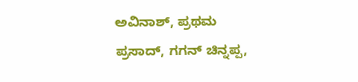ಅವಿನಾಶ್, ಪ್ರಥಮ ಪ್ರಸಾದ್, ಗಗನ್ ಚಿನ್ನಪ್ಪ,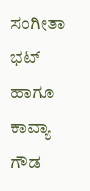ಸಂಗೀತಾ ಭಟ್ ಹಾಗೂ ಕಾವ್ಯಾ ಗೌಡ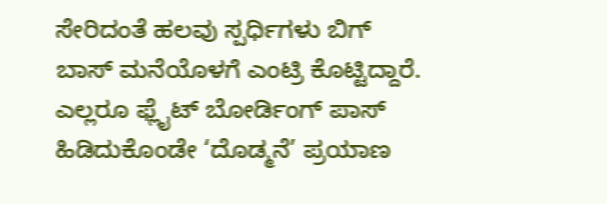ಸೇರಿದಂತೆ ಹಲವು ಸ್ಪರ್ಧಿಗಳು ಬಿಗ್ ಬಾಸ್ ಮನೆಯೊಳಗೆ ಎಂಟ್ರಿ ಕೊಟ್ಟಿದ್ದಾರೆ. ಎಲ್ಲರೂ ಫ್ಲೈಟ್ ಬೋರ್ಡಿಂಗ್ ಪಾಸ್ ಹಿಡಿದುಕೊಂಡೇ ‘ದೊಡ್ಮನೆ’ ಪ್ರಯಾಣ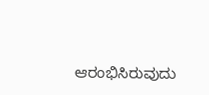ಆರಂಭಿಸಿರುವುದು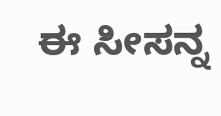ಈ ಸೀಸನ್ನ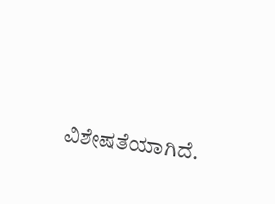ವಿಶೇಷತೆಯಾಗಿದೆ.